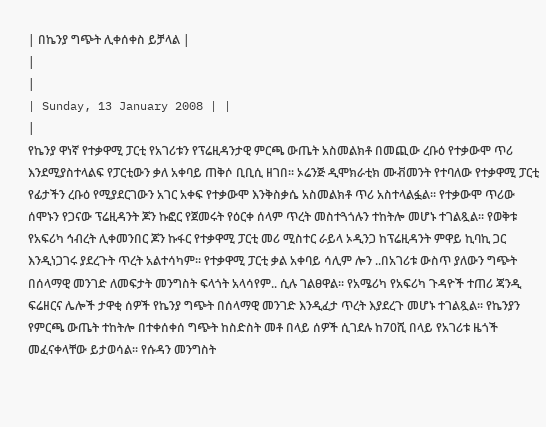| በኬንያ ግጭት ሊቀሰቀስ ይቻላል |
|
|
| Sunday, 13 January 2008 | |
|
የኬንያ ዋነኛ የተቃዋሚ ፓርቲ የአገሪቱን የፕሬዚዳንታዊ ምርጫ ውጤት አስመልክቶ በመጪው ረቡዕ የተቃውሞ ጥሪ እንደሚያስተላልፍ የፓርቲውን ቃለ አቀባይ ጠቅሶ ቢቢሲ ዘገበ፡፡ ኦሬንጅ ዲሞክራቲክ ሙቭመንት የተባለው የተቃዋሚ ፓርቲ የፊታችን ረቡዕ የሚያደርገውን አገር አቀፍ የተቃውሞ እንቅስቃሴ አስመልክቶ ጥሪ አስተላልፏል፡፡ የተቃውሞ ጥሪው ሰሞኑን የጋናው ፕሬዚዳንት ጆን ኩፎር የጀመሩት የዕርቀ ሰላም ጥረት መስተጓጎሉን ተከትሎ መሆኑ ተገልጿል፡፡ የወቅቱ የአፍሪካ ኅብረት ሊቀመንበር ጆን ኩፋር የተቃዋሚ ፓርቲ መሪ ሚስተር ራይላ ኦዲንጋ ከፕሬዚዳንት ምዋይ ኪባኪ ጋር እንዲነጋገሩ ያደረጉት ጥረት አልተሳካም፡፡ የተቃዋሚ ፓርቲ ቃል አቀባይ ሳሊም ሎን ..በአገሪቱ ውስጥ ያለውን ግጭት በሰላማዊ መንገድ ለመፍታት መንግስት ፍላጎት አላሳየም.. ሲሉ ገልፀዋል፡፡ የአሜሪካ የአፍሪካ ጉዳዮች ተጠሪ ጃንዲ ፍሬዘርና ሌሎች ታዋቂ ሰዎች የኬንያ ግጭት በሰላማዊ መንገድ እንዲፈታ ጥረት እያደረጉ መሆኑ ተገልጿል፡፡ የኬንያን የምርጫ ውጤት ተከትሎ በተቀሰቀሰ ግጭት ከስድስት መቶ በላይ ሰዎች ሲገደሉ ከ70ሺ በላይ የአገሪቱ ዜጎች መፈናቀላቸው ይታወሳል፡፡ የሱዳን መንግስት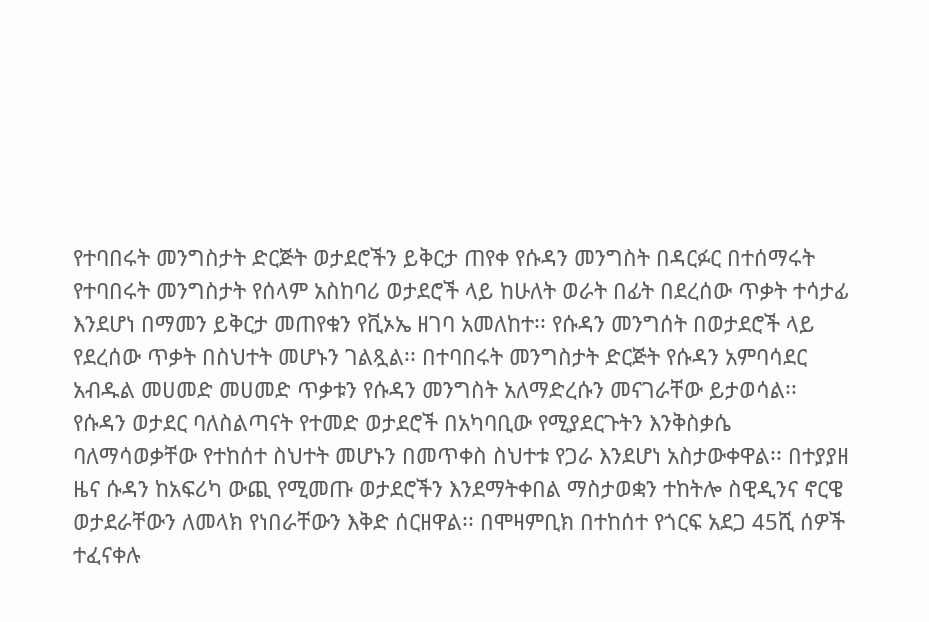የተባበሩት መንግስታት ድርጅት ወታደሮችን ይቅርታ ጠየቀ የሱዳን መንግስት በዳርፉር በተሰማሩት የተባበሩት መንግስታት የሰላም አስከባሪ ወታደሮች ላይ ከሁለት ወራት በፊት በደረሰው ጥቃት ተሳታፊ እንደሆነ በማመን ይቅርታ መጠየቁን የቪኦኤ ዘገባ አመለከተ፡፡ የሱዳን መንግሰት በወታደሮች ላይ የደረሰው ጥቃት በስህተት መሆኑን ገልጿል፡፡ በተባበሩት መንግስታት ድርጅት የሱዳን አምባሳደር አብዱል መሀመድ መሀመድ ጥቃቱን የሱዳን መንግስት አለማድረሱን መናገራቸው ይታወሳል፡፡ የሱዳን ወታደር ባለስልጣናት የተመድ ወታደሮች በአካባቢው የሚያደርጉትን እንቅስቃሴ ባለማሳወቃቸው የተከሰተ ስህተት መሆኑን በመጥቀስ ስህተቱ የጋራ እንደሆነ አስታውቀዋል፡፡ በተያያዘ ዜና ሱዳን ከአፍሪካ ውጪ የሚመጡ ወታደሮችን እንደማትቀበል ማስታወቋን ተከትሎ ስዊዲንና ኖርዌ ወታደራቸውን ለመላክ የነበራቸውን እቅድ ሰርዘዋል፡፡ በሞዛምቢክ በተከሰተ የጎርፍ አደጋ 45ሺ ሰዎች ተፈናቀሉ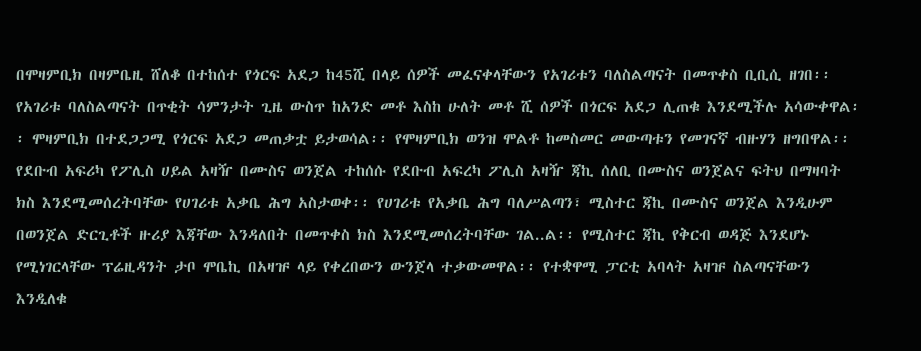በሞዛምቢክ በዛምቤዚ ሸለቆ በተከሰተ የጎርፍ አደጋ ከ45ሺ በላይ ሰዎች መፈናቀላቸውን የአገሪቱን ባለስልጣናት በመጥቀስ ቢቢሲ ዘገበ፡፡ የአገሪቱ ባለስልጣናት በጥቂት ሳምንታት ጊዜ ውስጥ ከአንድ መቶ እስከ ሁለት መቶ ሺ ሰዎች በጎርፍ አደጋ ሊጠቁ እንደሚችሉ አሳውቀዋል፡፡ ሞዛምቢክ በተደጋጋሚ የጎርፍ አደጋ መጠቃቷ ይታወሳል፡፡ የሞዛምቢክ ወንዝ ሞልቶ ከመስመር መውጣቱን የመገናኛ ብዙሃን ዘግበዋል፡፡ የደቡብ አፍሪካ የፖሊስ ሀይል አዛዥ በሙስና ወንጀል ተከሰሱ የደቡብ አፍረካ ፖሊስ አዛዥ ጃኪ ሰለቢ በሙስና ወንጀልና ፍትህ በማዛባት ክስ እንደሚመሰረትባቸው የሀገሪቱ አቃቤ ሕግ አስታወቀ፡፡ የሀገሪቱ የአቃቤ ሕግ ባለሥልጣን፣ ሚስተር ጃኪ በሙስና ወንጀል እንዲሁም በወንጀል ድርጊቶች ዙሪያ እጃቸው እንዳለበት በመጥቀስ ክስ እንደሚመሰረትባቸው ገል..ል፡፡ የሚስተር ጃኪ የቅርብ ወዳጅ እንደሆኑ የሚነገርላቸው ፕሬዚዳንት ታቦ ሞቤኪ በአዛዡ ላይ የቀረበውን ውንጀላ ተቃውመዋል፡፡ የተቋዋሚ ፓርቲ አባላት አዛዡ ስልጣናቸውን እንዲለቁ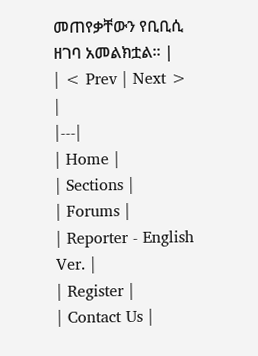መጠየቃቸውን የቢቢሲ ዘገባ አመልክቷል፡፡ |
| < Prev | Next > |
|---|
| Home |
| Sections |
| Forums |
| Reporter - English Ver. |
| Register |
| Contact Us |